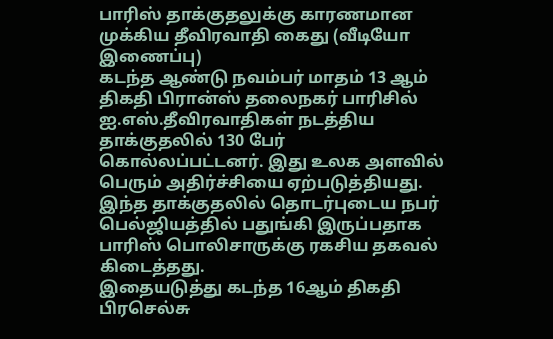பாரிஸ் தாக்குதலுக்கு காரணமான முக்கிய தீவிரவாதி கைது (வீடியோ இணைப்பு)
கடந்த ஆண்டு நவம்பர் மாதம் 13 ஆம் திகதி பிரான்ஸ் தலைநகர் பாரிசில் ஐ.எஸ்.தீவிரவாதிகள் நடத்திய தாக்குதலில் 130 பேர் கொல்லப்பட்டனர். இது உலக அளவில் பெரும் அதிர்ச்சியை ஏற்படுத்தியது.
இந்த தாக்குதலில் தொடர்புடைய நபர் பெல்ஜியத்தில் பதுங்கி இருப்பதாக பாரிஸ் பொலிசாருக்கு ரகசிய தகவல் கிடைத்தது.
இதையடுத்து கடந்த 16ஆம் திகதி பிரசெல்சு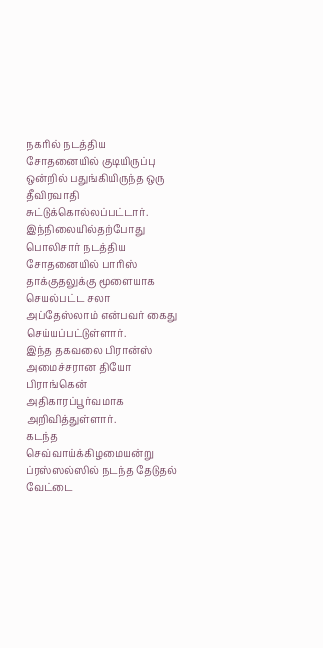நகரில் நடத்திய சோதனையில் குடியிருப்பு ஒன்றில் பதுங்கியிருந்த ஒரு தீவிரவாதி சுட்டுக்கொல்லப்பட்டார்.
இந்நிலையில்தற்போது பொலிசார் நடத்திய சோதனையில் பாரிஸ் தாக்குதலுக்கு மூளையாக செயல்பட்ட சலா அப்தேஸ்லாம் என்பவர் கைது செய்யப்பட்டுள்ளார்.
இந்த தகவலை பிரான்ஸ் அமைச்சரான தியோ பிராங்கென் அதிகாரப்பூர்வமாக அறிவித்துள்ளார்.
கடந்த செவ்வாய்க்கிழமையன்று ப்ரஸ்ஸல்ஸில் நடந்த தேடுதல் வேட்டை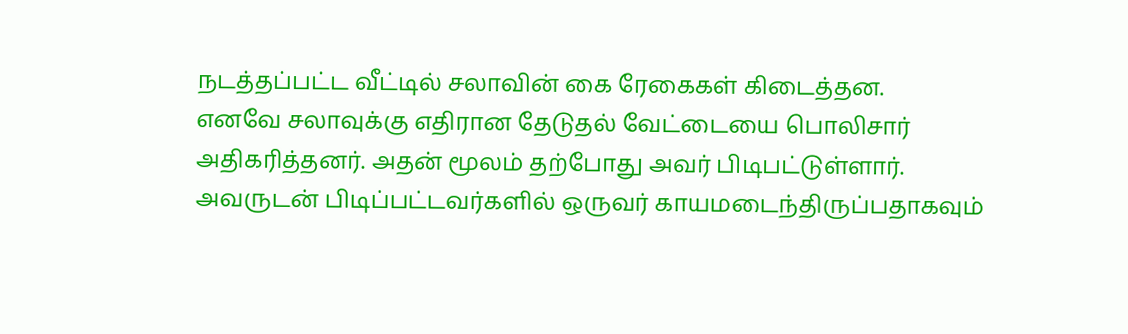நடத்தப்பட்ட வீட்டில் சலாவின் கை ரேகைகள் கிடைத்தன.
எனவே சலாவுக்கு எதிரான தேடுதல் வேட்டையை பொலிசார் அதிகரித்தனர். அதன் மூலம் தற்போது அவர் பிடிபட்டுள்ளார்.
அவருடன் பிடிப்பட்டவர்களில் ஒருவர் காயமடைந்திருப்பதாகவும்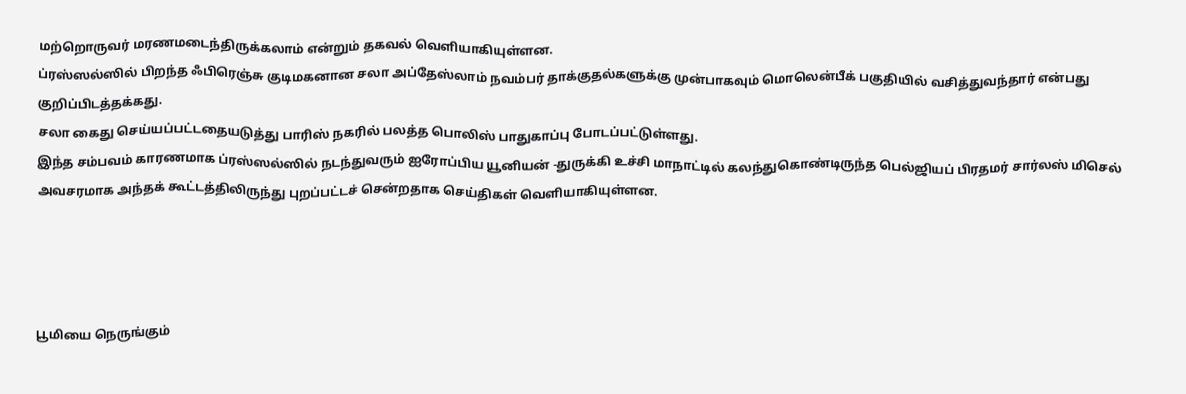மற்றொருவர் மரணமடைந்திருக்கலாம் என்றும் தகவல் வெளியாகியுள்ளன.
ப்ரஸ்ஸல்ஸில் பிறந்த ஃபிரெஞ்சு குடிமகனான சலா அப்தேஸ்லாம் நவம்பர் தாக்குதல்களுக்கு முன்பாகவும் மொலென்பீக் பகுதியில் வசித்துவந்தார் என்பது குறிப்பிடத்தக்கது.
சலா கைது செய்யப்பட்டதையடுத்து பாரிஸ் நகரில் பலத்த பொலிஸ் பாதுகாப்பு போடப்பட்டுள்ளது.
இந்த சம்பவம் காரணமாக ப்ரஸ்ஸல்ஸில் நடந்துவரும் ஐரோப்பிய யூனியன் -துருக்கி உச்சி மாநாட்டில் கலந்துகொண்டிருந்த பெல்ஜியப் பிரதமர் சார்லஸ் மிசெல் அவசரமாக அந்தக் கூட்டத்திலிருந்து புறப்பட்டச் சென்றதாக செய்திகள் வெளியாகியுள்ளன.




பூமியை நெருங்கும்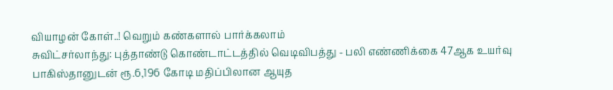வியாழன் கோள்..! வெறும் கண்களால் பார்க்கலாம்
சுவிட்சர்லாந்து: புத்தாண்டு கொண்டாட்டத்தில் வெடிவிபத்து - பலி எண்ணிக்கை 47ஆக உயர்வு
பாகிஸ்தானுடன் ரூ.6,196 கோடி மதிப்பிலான ஆயுத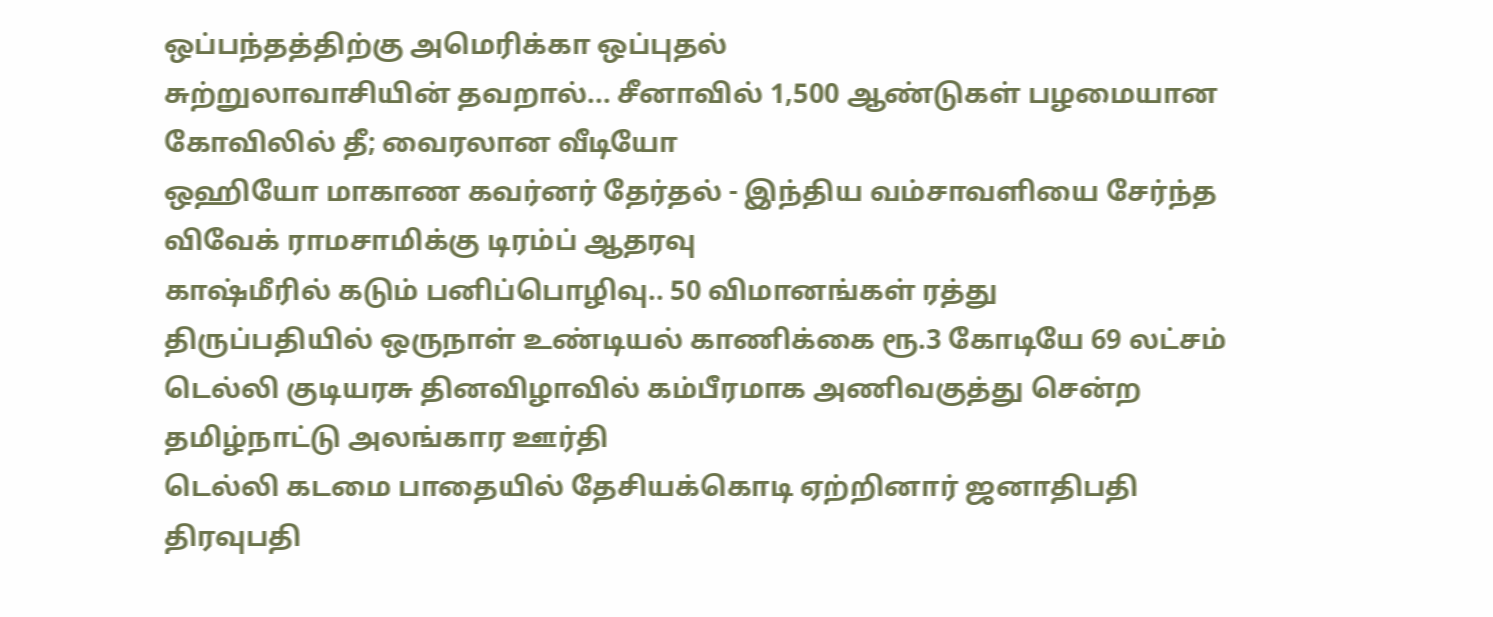ஒப்பந்தத்திற்கு அமெரிக்கா ஒப்புதல்
சுற்றுலாவாசியின் தவறால்... சீனாவில் 1,500 ஆண்டுகள் பழமையான கோவிலில் தீ; வைரலான வீடியோ
ஒஹியோ மாகாண கவர்னர் தேர்தல் - இந்திய வம்சாவளியை சேர்ந்த விவேக் ராமசாமிக்கு டிரம்ப் ஆதரவு
காஷ்மீரில் கடும் பனிப்பொழிவு.. 50 விமானங்கள் ரத்து
திருப்பதியில் ஒருநாள் உண்டியல் காணிக்கை ரூ.3 கோடியே 69 லட்சம்
டெல்லி குடியரசு தினவிழாவில் கம்பீரமாக அணிவகுத்து சென்ற தமிழ்நாட்டு அலங்கார ஊர்தி
டெல்லி கடமை பாதையில் தேசியக்கொடி ஏற்றினார் ஜனாதிபதி திரவுபதி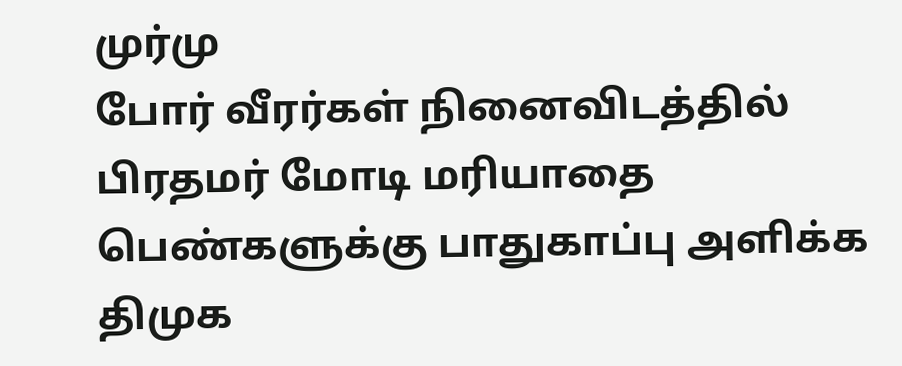முர்மு
போர் வீரர்கள் நினைவிடத்தில் பிரதமர் மோடி மரியாதை
பெண்களுக்கு பாதுகாப்பு அளிக்க திமுக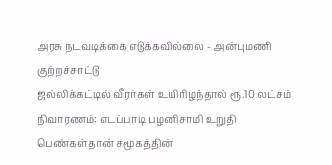அரசு நடவடிக்கை எடுக்கவில்லை - அன்புமணி குற்றச்சாட்டு
ஜல்லிக்கட்டில் வீரர்கள் உயிரிழந்தால் ரூ.10 லட்சம் நிவாரணம்: எடப்பாடி பழனிசாமி உறுதி
பெண்கள்தான் சமூகத்தின்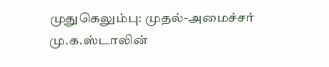முதுகெலும்பு: முதல்-அமைச்சர் மு.க.ஸ்டாலின்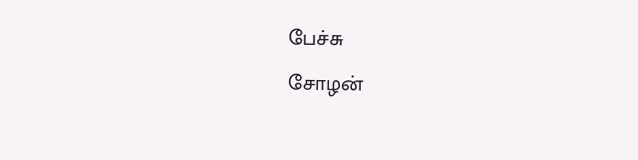பேச்சு
சோழன்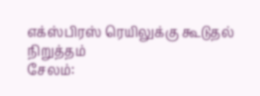எக்ஸ்பிரஸ் ரெயிலுக்கு கூடுதல் நிறுத்தம்
சேலம்: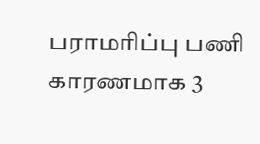பராமரிப்பு பணி காரணமாக 3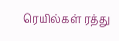ரெயில்கள் ரத்து